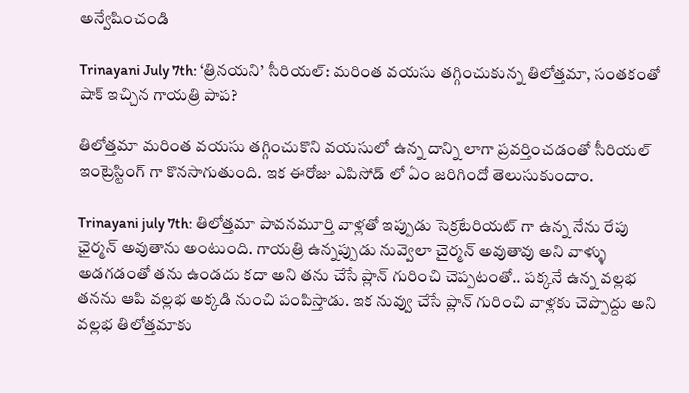అన్వేషించండి

Trinayani July 7th: ‘త్రినయని’ సీరియల్: మరింత వయసు తగ్గించుకున్న తిలోత్తమా, సంతకంతో షాక్ ఇచ్చిన గాయత్రి పాప?

తిలోత్తమా మరింత వయసు తగ్గించుకొని వయసులో ఉన్న దాన్ని లాగా ప్రవర్తించడంతో సీరియల్ ఇంట్రెస్టింగ్ గా కొనసాగుతుంది. ఇక ఈరోజు ఎపిసోడ్ లో ఏం జరిగిందో తెలుసుకుందాం.

Trinayani july 7th: తిలోత్తమా పావనమూర్తి వాళ్లతో ఇప్పుడు సెక్రటేరియట్ గా ఉన్న నేను రేపు ఛైర్మన్ అవుతాను అంటుంది. గాయత్రి ఉన్నప్పుడు నువ్వెలా చైర్మన్ అవుతావు అని వాళ్ళు అడగడంతో తను ఉండదు కదా అని తను చేసే ప్లాన్ గురించి చెప్పటంతో.. పక్కనే ఉన్న వల్లభ తనను ఆపి వల్లభ అక్కడి నుంచి పంపిస్తాడు. ఇక నువ్వు చేసే ప్లాన్ గురించి వాళ్లకు చెప్పొద్దు అని వల్లభ తిలోత్తమాకు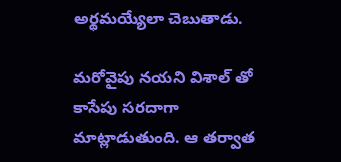అర్థమయ్యేలా చెబుతాడు.

మరోవైపు నయని విశాల్ తో కాసేపు సరదాగా మాట్లాడుతుంది. ఆ తర్వాత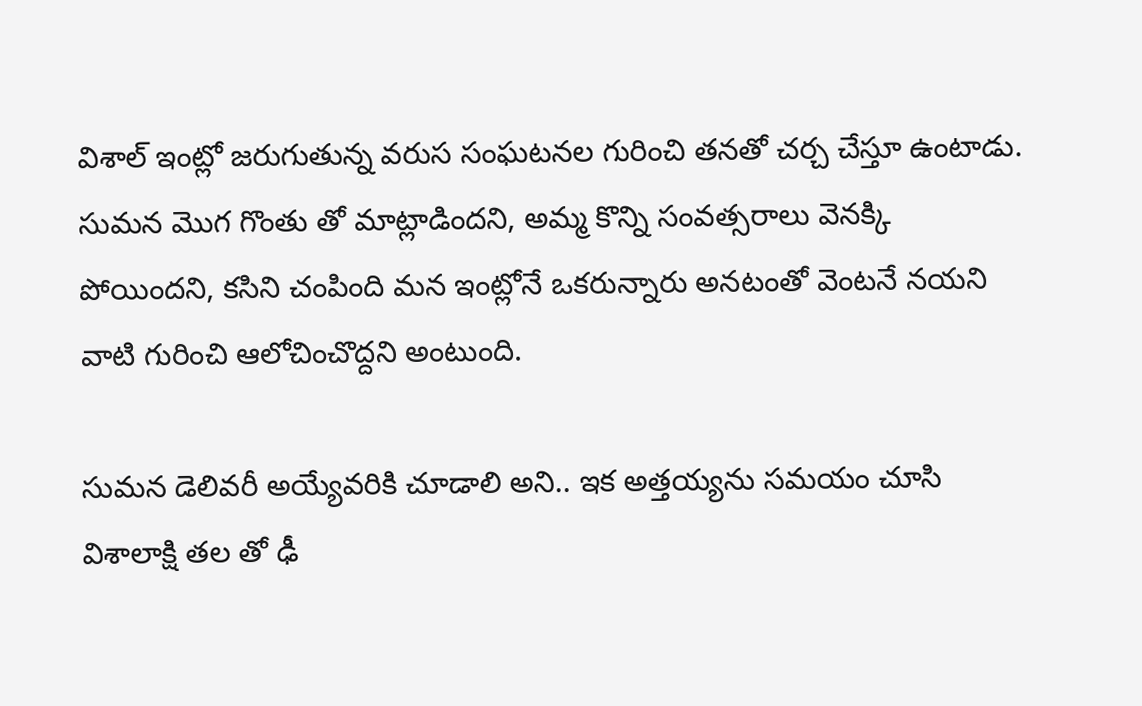విశాల్ ఇంట్లో జరుగుతున్న వరుస సంఘటనల గురించి తనతో చర్చ చేస్తూ ఉంటాడు. సుమన మొగ గొంతు తో మాట్లాడిందని, అమ్మ కొన్ని సంవత్సరాలు వెనక్కి పోయిందని, కసిని చంపింది మన ఇంట్లోనే ఒకరున్నారు అనటంతో వెంటనే నయని వాటి గురించి ఆలోచించొద్దని అంటుంది.

సుమన డెలివరీ అయ్యేవరికి చూడాలి అని.. ఇక అత్తయ్యను సమయం చూసి విశాలాక్షి తల తో ఢీ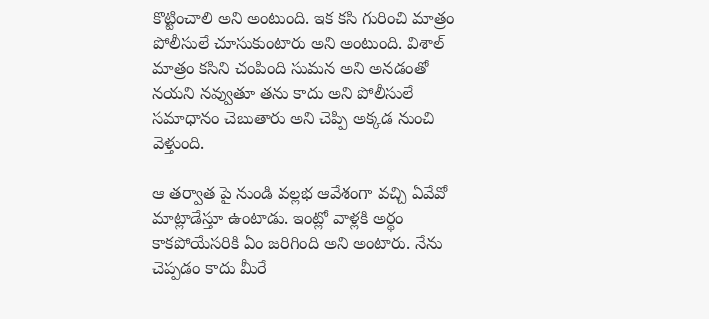కొట్టించాలి అని అంటుంది. ఇక కసి గురించి మాత్రం పోలీసులే చూసుకుంటారు అని అంటుంది. విశాల్ మాత్రం కసిని చంపింది సుమన అని అనడంతో నయని నవ్వుతూ తను కాదు అని పోలీసులే సమాధానం చెబుతారు అని చెప్పి అక్కడ నుంచి వెళ్తుంది.

ఆ తర్వాత పై నుండి వల్లభ ఆవేశంగా వచ్చి ఏవేవో మాట్లాడేస్తూ ఉంటాడు. ఇంట్లో వాళ్లకి అర్థం కాకపోయేసరికి ఏం జరిగింది అని అంటారు. నేను చెప్పడం కాదు మీరే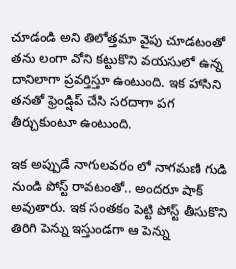చూడండి అని తిలోత్తమా వైపు చూడటంతో తను లంగా వోని కట్టుకొని వయసులో ఉన్న దానిలాగా ప్రవర్తిస్తూ ఉంటుంది. ఇక హాసిని తనతో ఫ్రెండ్షిప్ చేసి సరదాగా పగ తీర్చుకుంటూ ఉంటుంది.

ఇక అప్పుడే నాగులవరం లో నాగమణి గుడి నుండి పోస్ట్ రావటంతో.. అందరూ షాక్ అవుతారు. ఇక సంతకం పెట్టి పోస్ట్ తీసుకొని తిరిగి పెన్ను ఇస్తుండగా ఆ పెన్ను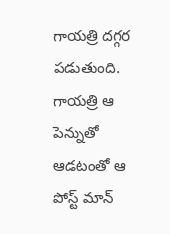గాయత్రి దగ్గర పడుతుంది. గాయత్రి ఆ పెన్నుతో ఆడటంతో ఆ పోస్ట్ మాన్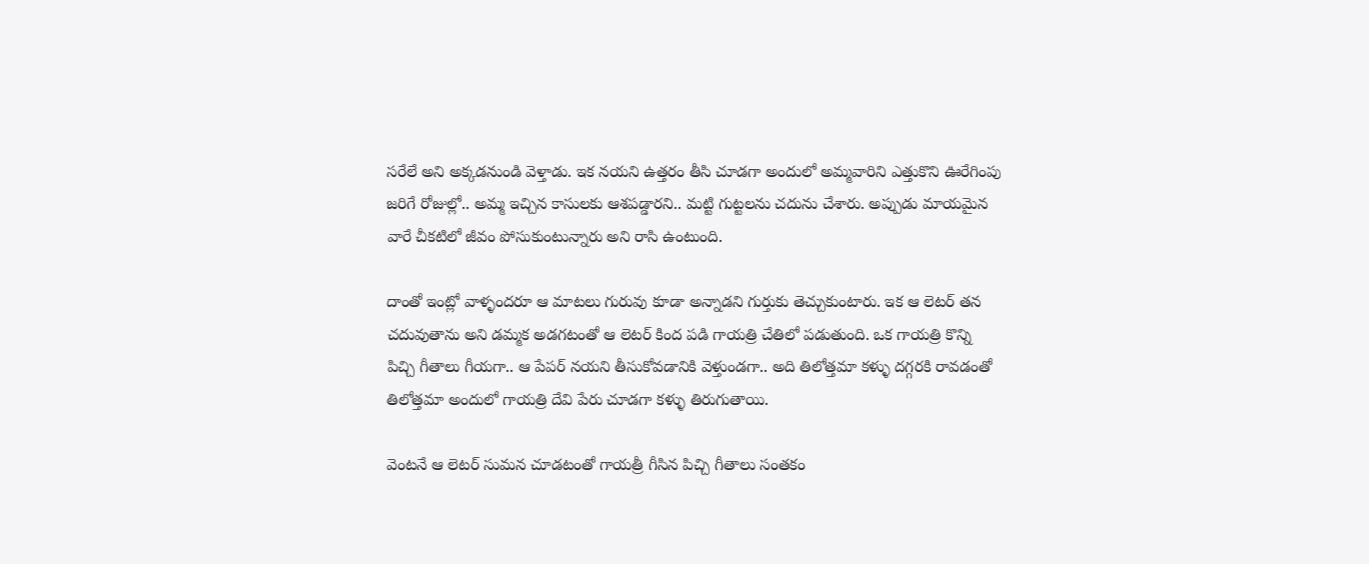సరేలే అని అక్కడనుండి వెళ్తాడు. ఇక నయని ఉత్తరం తీసి చూడగా అందులో అమ్మవారిని ఎత్తుకొని ఊరేగింపు జరిగే రోజుల్లో.. అమ్మ ఇచ్చిన కాసులకు ఆశపడ్డారని.. మట్టి గుట్టలను చదును చేశారు. అప్పుడు మాయమైన వారే చీకటిలో జీవం పోసుకుంటున్నారు అని రాసి ఉంటుంది.

దాంతో ఇంట్లో వాళ్ళందరూ ఆ మాటలు గురువు కూడా అన్నాడని గుర్తుకు తెచ్చుకుంటారు. ఇక ఆ లెటర్ తన చదువుతాను అని డమ్మక అడగటంతో ఆ లెటర్ కింద పడి గాయత్రి చేతిలో పడుతుంది. ఒక గాయత్రి కొన్ని పిచ్చి గీతాలు గీయగా.. ఆ పేపర్ నయని తీసుకోవడానికి వెళ్తుండగా.. అది తిలోత్తమా కళ్ళు దగ్గరకి రావడంతో తిలోత్తమా అందులో గాయత్రి దేవి పేరు చూడగా కళ్ళు తిరుగుతాయి.

వెంటనే ఆ లెటర్ సుమన చూడటంతో గాయత్రీ గీసిన పిచ్చి గీతాలు సంతకం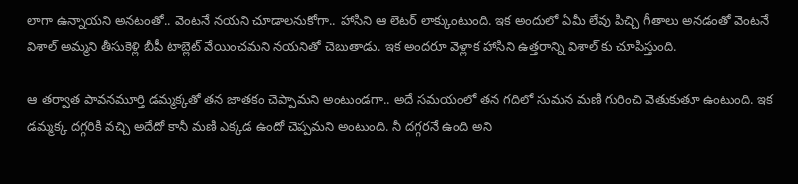లాగా ఉన్నాయని అనటంతో.. వెంటనే నయని చూడాలనుకోగా.. హాసిని ఆ లెటర్ లాక్కుంటుంది. ఇక అందులో ఏమీ లేవు పిచ్చి గీతాలు అనడంతో వెంటనే విశాల్ అమ్మని తీసుకెళ్లి బీపీ టాబ్లెట్ వేయించమని నయనితో చెబుతాడు. ఇక అందరూ వెళ్లాక హాసిని ఉత్తరాన్ని విశాల్ కు చూపిస్తుంది.

ఆ తర్వాత పావనమూర్తి డమ్మక్కతో తన జాతకం చెప్పామని అంటుండగా.. అదే సమయంలో తన గదిలో సుమన మణి గురించి వెతుకుతూ ఉంటుంది. ఇక డమ్మక్క దగ్గరికి వచ్చి అదేదో కానీ మణి ఎక్కడ ఉందో చెప్పమని అంటుంది. నీ దగ్గరనే ఉంది అని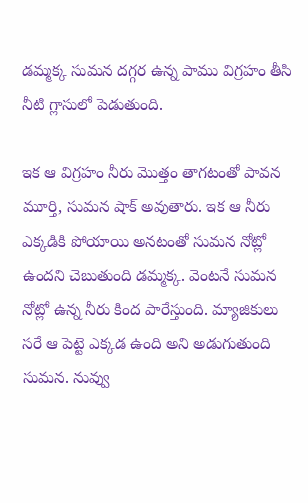డమ్మక్క సుమన దగ్గర ఉన్న పాము విగ్రహం తీసి నీటి గ్లాసులో పెడుతుంది.

ఇక ఆ విగ్రహం నీరు మొత్తం తాగటంతో పావన మూర్తి, సుమన షాక్ అవుతారు. ఇక ఆ నీరు ఎక్కడికి పోయాయి అనటంతో సుమన నోట్లో ఉందని చెబుతుంది డమ్మక్క. వెంటనే సుమన నోట్లో ఉన్న నీరు కింద పారేస్తుంది. మ్యాజికులు సరే ఆ పెట్టె ఎక్కడ ఉంది అని అడుగుతుంది సుమన. నువ్వు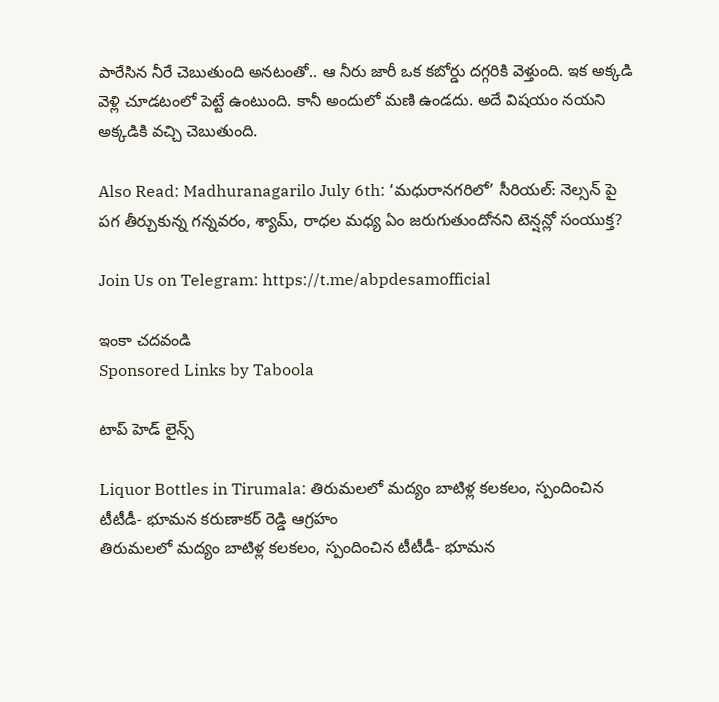పారేసిన నీరే చెబుతుంది అనటంతో.. ఆ నీరు జారీ ఒక కబోర్డు దగ్గరికి వెళ్తుంది. ఇక అక్కడి వెళ్లి చూడటంలో పెట్టే ఉంటుంది. కానీ అందులో మణి ఉండదు. అదే విషయం నయని అక్కడికి వచ్చి చెబుతుంది.

Also Read: Madhuranagarilo July 6th: ‘మధురానగరిలో’ సీరియల్: నెల్సన్ పై పగ తీర్చుకున్న గన్నవరం, శ్యామ్, రాధల మధ్య ఏం జరుగుతుందోనని టెన్షన్లో సంయుక్త?

Join Us on Telegram: https://t.me/abpdesamofficial

ఇంకా చదవండి
Sponsored Links by Taboola

టాప్ హెడ్ లైన్స్

Liquor Bottles in Tirumala: తిరుమలలో మద్యం బాటిళ్ల కలకలం, స్పందించిన టీటీడీ- భూమన కరుణాకర్ రెడ్డి ఆగ్రహం
తిరుమలలో మద్యం బాటిళ్ల కలకలం, స్పందించిన టీటీడీ- భూమన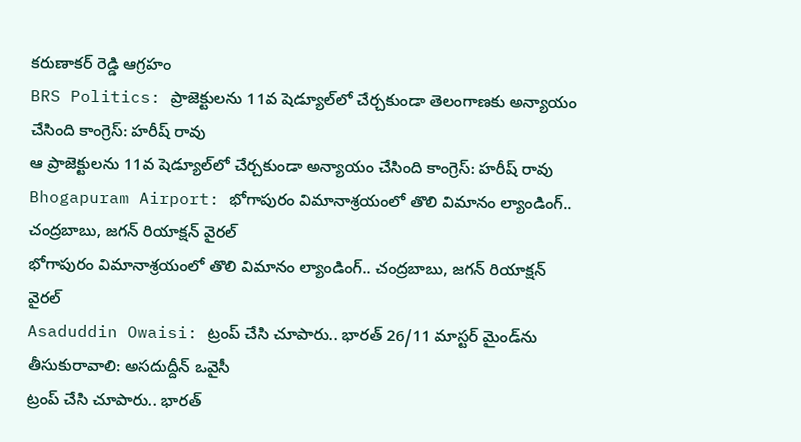కరుణాకర్ రెడ్డి ఆగ్రహం
BRS Politics: ప్రాజెక్టులను 11వ షెడ్యూల్‌లో చేర్చకుండా తెలంగాణకు అన్యాయం చేసింది కాంగ్రెస్: హరీష్ రావు
ఆ ప్రాజెక్టులను 11వ షెడ్యూల్‌లో చేర్చకుండా అన్యాయం చేసింది కాంగ్రెస్: హరీష్ రావు
Bhogapuram Airport: భోగాపురం విమానాశ్రయంలో తొలి విమానం ల్యాండింగ్.. చంద్రబాబు, జగన్ రియాక్షన్ వైరల్
భోగాపురం విమానాశ్రయంలో తొలి విమానం ల్యాండింగ్.. చంద్రబాబు, జగన్ రియాక్షన్ వైరల్
Asaduddin Owaisi: ట్రంప్ చేసి చూపారు.. భారత్ 26/11 మాస్టర్ మైండ్‌ను తీసుకురావాలి: అసదుద్దీన్ ఒవైసీ
ట్రంప్ చేసి చూపారు.. భారత్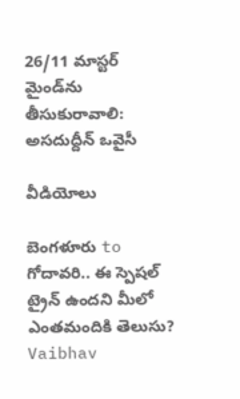26/11 మాస్టర్ మైండ్‌ను తీసుకురావాలి: అసదుద్దీన్ ఒవైసీ

వీడియోలు

బెంగళూరు to గోదావరి.. ఈ స్పెషల్ ట్రైన్ ఉందని మీలో ఎంతమందికి తెలుసు?
Vaibhav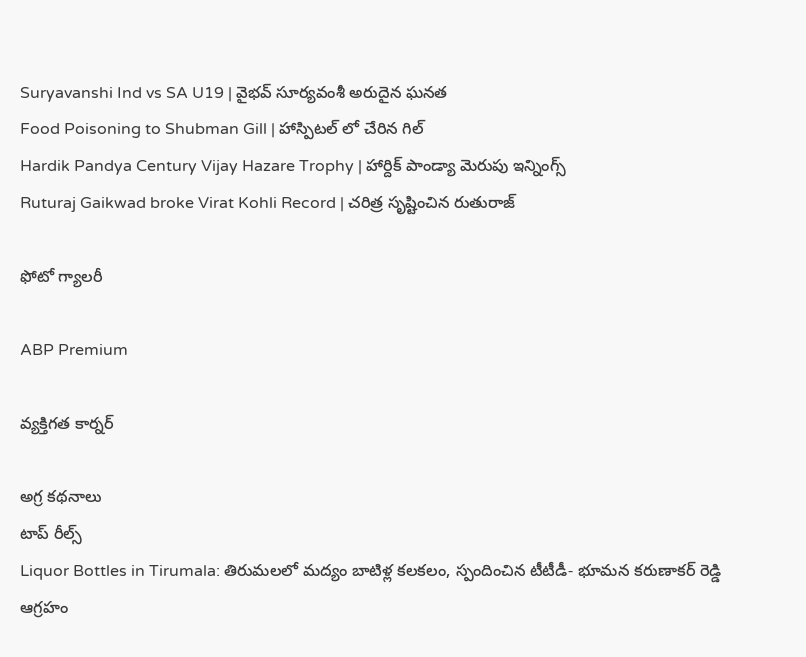Suryavanshi Ind vs SA U19 | వైభవ్ సూర్యవంశీ అరుదైన ఘనత
Food Poisoning to Shubman Gill | హాస్పిటల్ లో చేరిన గిల్
Hardik Pandya Century Vijay Hazare Trophy | హార్దిక్ పాండ్యా మెరుపు ఇన్నింగ్స్
Ruturaj Gaikwad broke Virat Kohli Record | చరిత్ర సృష్టించిన రుతురాజ్

ఫోటో గ్యాలరీ

ABP Premium

వ్యక్తిగత కార్నర్

అగ్ర కథనాలు
టాప్ రీల్స్
Liquor Bottles in Tirumala: తిరుమలలో మద్యం బాటిళ్ల కలకలం, స్పందించిన టీటీడీ- భూమన కరుణాకర్ రెడ్డి ఆగ్రహం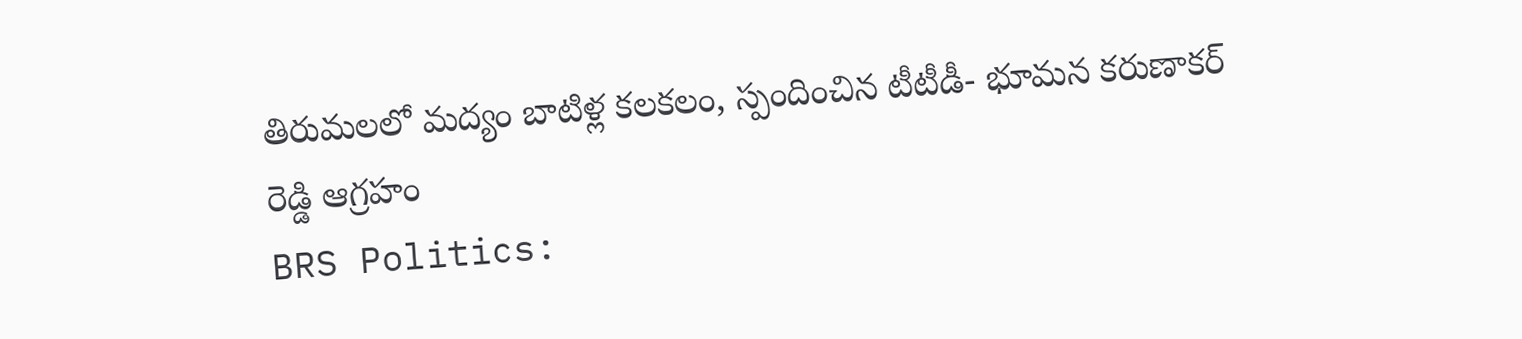తిరుమలలో మద్యం బాటిళ్ల కలకలం, స్పందించిన టీటీడీ- భూమన కరుణాకర్ రెడ్డి ఆగ్రహం
BRS Politics: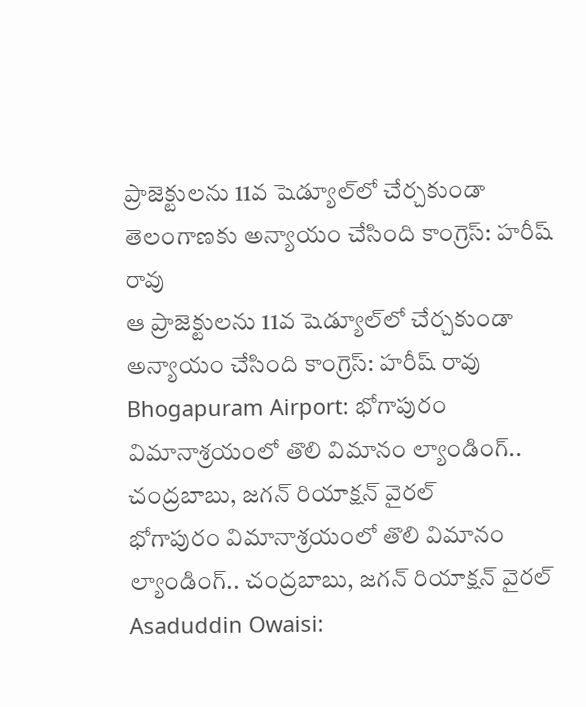ప్రాజెక్టులను 11వ షెడ్యూల్‌లో చేర్చకుండా తెలంగాణకు అన్యాయం చేసింది కాంగ్రెస్: హరీష్ రావు
ఆ ప్రాజెక్టులను 11వ షెడ్యూల్‌లో చేర్చకుండా అన్యాయం చేసింది కాంగ్రెస్: హరీష్ రావు
Bhogapuram Airport: భోగాపురం విమానాశ్రయంలో తొలి విమానం ల్యాండింగ్.. చంద్రబాబు, జగన్ రియాక్షన్ వైరల్
భోగాపురం విమానాశ్రయంలో తొలి విమానం ల్యాండింగ్.. చంద్రబాబు, జగన్ రియాక్షన్ వైరల్
Asaduddin Owaisi: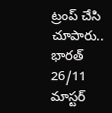ట్రంప్ చేసి చూపారు.. భారత్ 26/11 మాస్టర్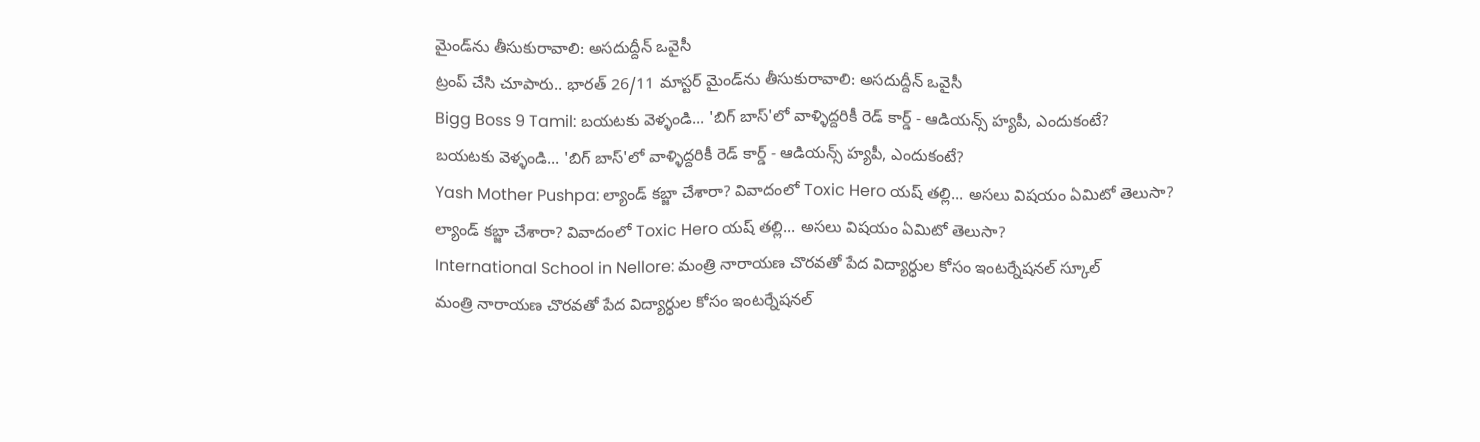మైండ్‌ను తీసుకురావాలి: అసదుద్దీన్ ఒవైసీ
ట్రంప్ చేసి చూపారు.. భారత్ 26/11 మాస్టర్ మైండ్‌ను తీసుకురావాలి: అసదుద్దీన్ ఒవైసీ
Bigg Boss 9 Tamil: బయటకు వెళ్ళండి... 'బిగ్ బాస్'లో వాళ్ళిద్దరికీ రెడ్ కార్డ్ - ఆడియన్స్‌ హ్యపీ, ఎందుకంటే?
బయటకు వెళ్ళండి... 'బిగ్ బాస్'లో వాళ్ళిద్దరికీ రెడ్ కార్డ్ - ఆడియన్స్‌ హ్యపీ, ఎందుకంటే?
Yash Mother Pushpa: ల్యాండ్ కబ్జా చేశారా? వివాదంలో Toxic Hero యష్ తల్లి... అసలు విషయం ఏమిటో తెలుసా?
ల్యాండ్ కబ్జా చేశారా? వివాదంలో Toxic Hero యష్ తల్లి... అసలు విషయం ఏమిటో తెలుసా?
International School in Nellore: మంత్రి నారాయణ చొరవతో పేద విద్యార్ధుల కోసం ఇంటర్నేషనల్ స్కూల్
మంత్రి నారాయణ చొరవతో పేద విద్యార్ధుల కోసం ఇంటర్నేషనల్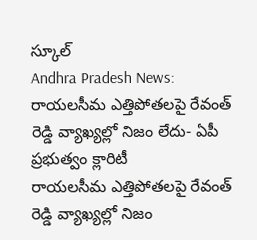స్కూల్
Andhra Pradesh News: రాయలసీమ ఎత్తిపోతలపై రేవంత్ రెడ్డి వ్యాఖ్యల్లో నిజం లేదు- ఏపీ ప్రభుత్వం క్లారిటీ
రాయలసీమ ఎత్తిపోతలపై రేవంత్ రెడ్డి వ్యాఖ్యల్లో నిజం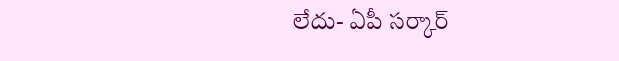లేదు- ఏపీ సర్కార్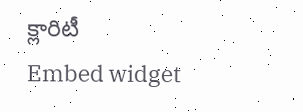క్లారిటీ
Embed widget